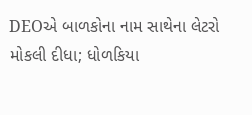DEOએ બાળકોના નામ સાથેના લેટરો મોકલી દીધા; ધોળકિયા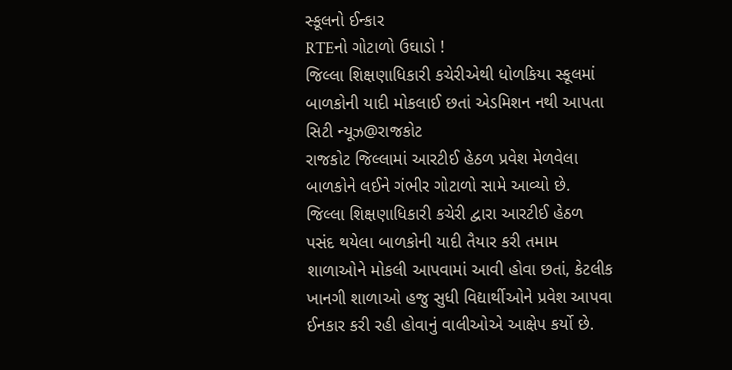સ્કૂલનો ઈન્કાર
RTEનો ગોટાળો ઉઘાડો !
જિલ્લા શિક્ષણાધિકારી કચેરીએથી ધોળકિયા સ્કૂલમાં બાળકોની યાદી મોકલાઈ છતાં એડમિશન નથી આપતા
સિટી ન્યૂઝ@રાજકોટ
રાજકોટ જિલ્લામાં આરટીઈ હેઠળ પ્રવેશ મેળવેલા બાળકોને લઈને ગંભીર ગોટાળો સામે આવ્યો છે. જિલ્લા શિક્ષણાધિકારી કચેરી દ્વારા આરટીઈ હેઠળ પસંદ થયેલા બાળકોની યાદી તૈયાર કરી તમામ શાળાઓને મોકલી આપવામાં આવી હોવા છતાં, કેટલીક ખાનગી શાળાઓ હજુ સુધી વિદ્યાર્થીઓને પ્રવેશ આપવા ઈનકાર કરી રહી હોવાનું વાલીઓએ આક્ષેપ કર્યો છે.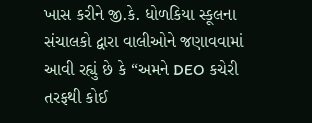ખાસ કરીને જી.કે. ધોળકિયા સ્કૂલના સંચાલકો દ્વારા વાલીઓને જણાવવામાં આવી રહ્યું છે કે “અમને DEO કચેરી તરફથી કોઈ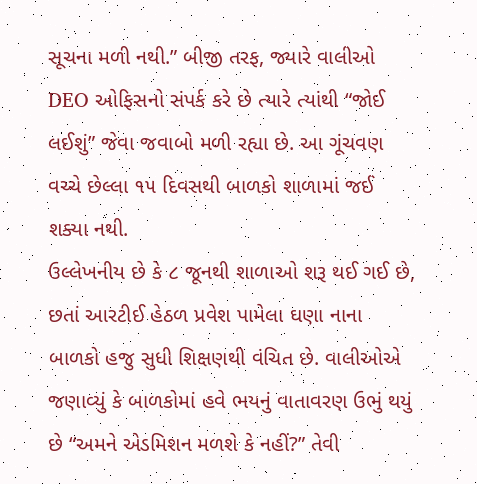સૂચના મળી નથી.” બીજી તરફ, જ્યારે વાલીઓ DEO ઓફિસનો સંપર્ક કરે છે ત્યારે ત્યાંથી “જોઈ લઈશું” જેવા જવાબો મળી રહ્યા છે. આ ગૂંચવણ વચ્ચે છેલ્લા ૧૫ દિવસથી બાળકો શાળામાં જઈ શક્યા નથી.
ઉલ્લેખનીય છે કે ૮ જૂનથી શાળાઓ શરૂ થઈ ગઈ છે, છતાં આરટીઈ હેઠળ પ્રવેશ પામેલા ઘણા નાના બાળકો હજુ સુધી શિક્ષણથી વંચિત છે. વાલીઓએ જણાવ્યું કે બાળકોમાં હવે ભયનું વાતાવરણ ઉભું થયું છે “અમને એડમિશન મળશે કે નહીં?” તેવી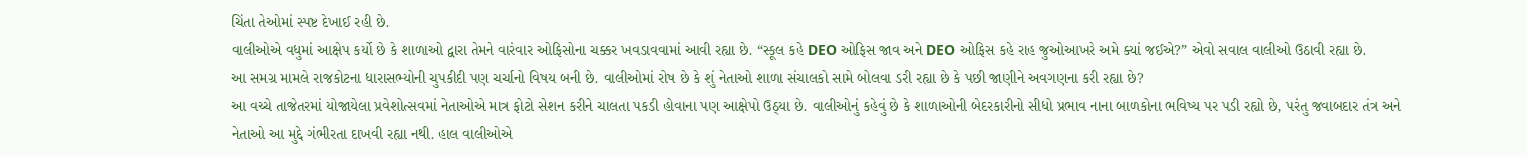ચિંતા તેઓમાં સ્પષ્ટ દેખાઈ રહી છે.
વાલીઓએ વધુમાં આક્ષેપ કર્યો છે કે શાળાઓ દ્વારા તેમને વારંવાર ઓફિસોના ચક્કર ખવડાવવામાં આવી રહ્યા છે. “સ્કૂલ કહે DEO ઓફિસ જાવ અને DEO ઓફિસ કહે રાહ જુઓઆખરે અમે ક્યાં જઈએ?” એવો સવાલ વાલીઓ ઉઠાવી રહ્યા છે.
આ સમગ્ર મામલે રાજકોટના ધારાસભ્યોની ચુપકીદી પણ ચર્ચાનો વિષય બની છે. વાલીઓમાં રોષ છે કે શું નેતાઓ શાળા સંચાલકો સામે બોલવા ડરી રહ્યા છે કે પછી જાણીને અવગણના કરી રહ્યા છે?
આ વચ્ચે તાજેતરમાં યોજાયેલા પ્રવેશોત્સવમાં નેતાઓએ માત્ર ફોટો સેશન કરીને ચાલતા પકડી હોવાના પણ આક્ષેપો ઉઠ્યા છે. વાલીઓનું કહેવું છે કે શાળાઓની બેદરકારીનો સીધો પ્રભાવ નાના બાળકોના ભવિષ્ય પર પડી રહ્યો છે, પરંતુ જવાબદાર તંત્ર અને નેતાઓ આ મુદ્દે ગંભીરતા દાખવી રહ્યા નથી. હાલ વાલીઓએ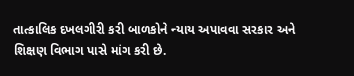તાત્કાલિક દખલગીરી કરી બાળકોને ન્યાય અપાવવા સરકાર અને શિક્ષણ વિભાગ પાસે માંગ કરી છે.